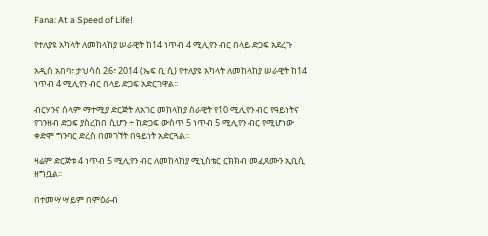Fana: At a Speed of Life!

የተለያዩ አካላት ለመከላከያ ሠራዊት ከ14 ነጥብ 4 ሚሊየን ብር በላይ ድጋፍ አደረጉ

አዲስ አበባ፣ ታህሳስ 26፣ 2014 (ኤፍ ቢ ሲ) የተለያዩ አካላት ለመከላከያ ሠራዊት ከ14 ነጥብ 4 ሚሊየን ብር በላይ ድጋፍ አድርገዋል፡፡

ብርሃንና ሰላም ማተሚያ ድርጅት ለአገር መከላከያ ሰራዊት የ10 ሚሊየን ብር የዓይነትና የገንዘብ ድጋፍ ያስረከበ ሲሆን ÷ ከድጋፍ ውስጥ 5 ነጥብ 5 ሚሊየን ብር የሚሆነው ቀድሞ ግንባር ድረስ በመገኘት በዓይነት አድርጓል፡፡

ዛሬም ድርጅቱ 4 ነጥብ 5 ሚሊየን ብር ለመከላከያ ሚኒስቴር ርክክብ መፈጸሙን ኢቢሲ ዘግቧል፡፡

በተመሣሣይም በምዕራብ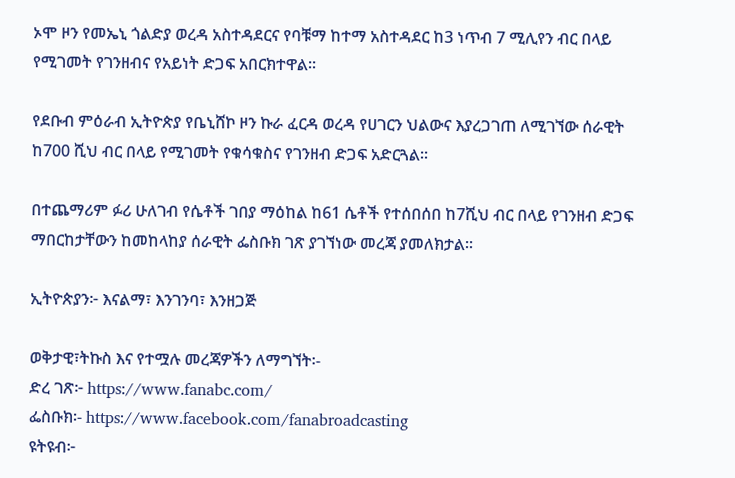ኦሞ ዞን የመኤኒ ጎልድያ ወረዳ አስተዳደርና የባቹማ ከተማ አስተዳደር ከ3 ነጥብ 7 ሚሊየን ብር በላይ የሚገመት የገንዘብና የአይነት ድጋፍ አበርክተዋል፡፡

የደቡብ ምዕራብ ኢትዮጵያ የቤኒሸኮ ዞን ኩራ ፈርዳ ወረዳ የሀገርን ህልውና እያረጋገጠ ለሚገኘው ሰራዊት ከ700 ሺህ ብር በላይ የሚገመት የቁሳቁስና የገንዘብ ድጋፍ አድርጓል፡፡

በተጨማሪም ፉሪ ሁለገብ የሴቶች ገበያ ማዕከል ከ61 ሴቶች የተሰበሰበ ከ7ሺህ ብር በላይ የገንዘብ ድጋፍ ማበርከታቸውን ከመከላከያ ሰራዊት ፌስቡክ ገጽ ያገኘነው መረጃ ያመለክታል፡፡

ኢትዮጵያን፦ እናልማ፣ እንገንባ፣ እንዘጋጅ

ወቅታዊ፣ትኩስ እና የተሟሉ መረጃዎችን ለማግኘት፡-
ድረ ገጽ፦ https://www.fanabc.com/
ፌስቡክ፡- https://www.facebook.com/fanabroadcasting
ዩትዩብ፦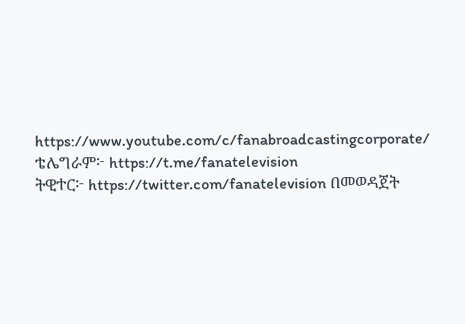https://www.youtube.com/c/fanabroadcastingcorporate/
ቴሌግራም፦ https://t.me/fanatelevision
ትዊተር፦ https://twitter.com/fanatelevision በመወዳጀት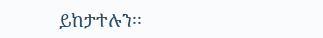ይከታተሉን፡፡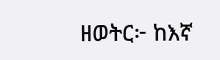ዘወትር፦ ከእኛ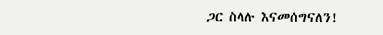ጋር ስላሉ እናመሰግናለን!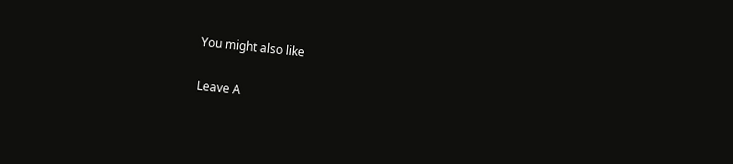You might also like

Leave A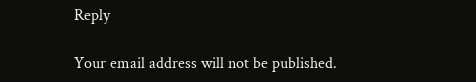Reply

Your email address will not be published.